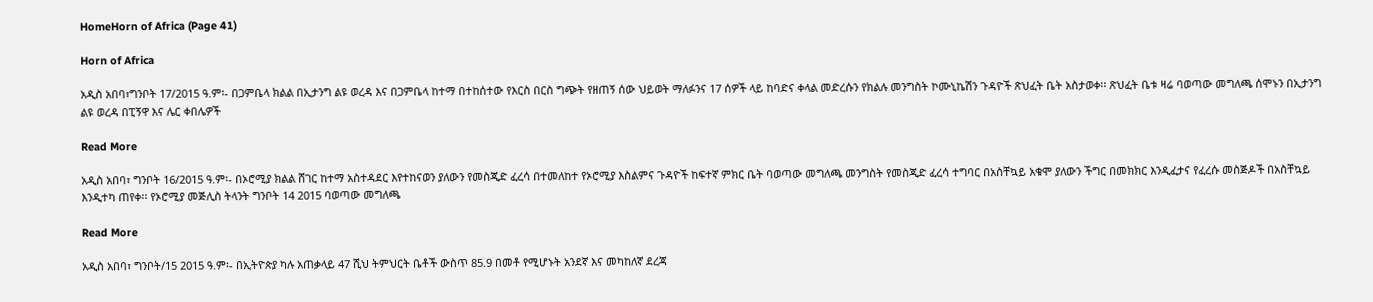HomeHorn of Africa (Page 41)

Horn of Africa

አዲስ አበባ፣ግንቦት 17/2015 ዓ.ም፡- በጋምቤላ ክልል በኢታንግ ልዩ ወረዳ እና በጋምቤላ ከተማ በተከሰተው የእርስ በርስ ግጭት የዘጠኝ ሰው ህይወት ማለፉንና 17 ሰዎች ላይ ከባድና ቀላል መድረሱን የክልሉ መንግስት ኮሙኒኬሽን ጉዳዮች ጽህፈት ቤት አስታወቀ፡፡ ጽህፈት ቤቱ ዛሬ ባወጣው መግለጫ ሰሞኑን በኢታንግ ልዩ ወረዳ በፒኝዋ እና ሌር ቀበሌዎች

Read More

አዲስ አበባ፣ ግንቦት 16/2015 ዓ.ም፡- በኦሮሚያ ክልል ሸገር ከተማ አስተዳደር እየተከናወን ያለውን የመስጂድ ፈረሳ በተመለከተ የኦሮሚያ እስልምና ጉዳዮች ከፍተኛ ምክር ቤት ባወጣው መግለጫ መንግስት የመስጂድ ፈረሳ ተግባር በአስቸኳይ አቁሞ ያለውን ችግር በመክክር እንዲፈታና የፈረሱ መስጅዶች በአስቸኳይ እንዲተካ ጠየቀ፡፡ የኦሮሚያ መጅሊስ ትላንት ግንቦት 14 2015 ባወጣው መግለጫ

Read More

አዲስ አበባ፣ ግንቦት/15 2015 ዓ.ም፡- በኢትዮጵያ ካሉ አጠቃላይ 47 ሺህ ትምህርት ቤቶች ውስጥ 85.9 በመቶ የሚሆኑት አንደኛ እና መካከለኛ ደረጃ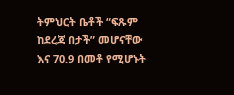ትምህርት ቤቶች “ፍጹም ከደረጃ በታች” መሆናቸው እና 70.9 በመቶ የሚሆኑት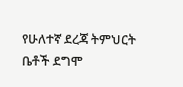የሁለተኛ ደረጃ ትምህርት ቤቶች ደግሞ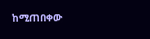ከሚጠበቀው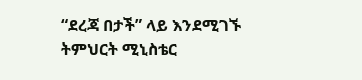“ደረጃ በታች” ላይ እንደሚገኙ ትምህርት ሚኒስቴር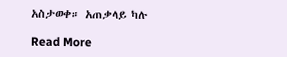አስታወቀ። አጠቃላይ ካሉ

Read More